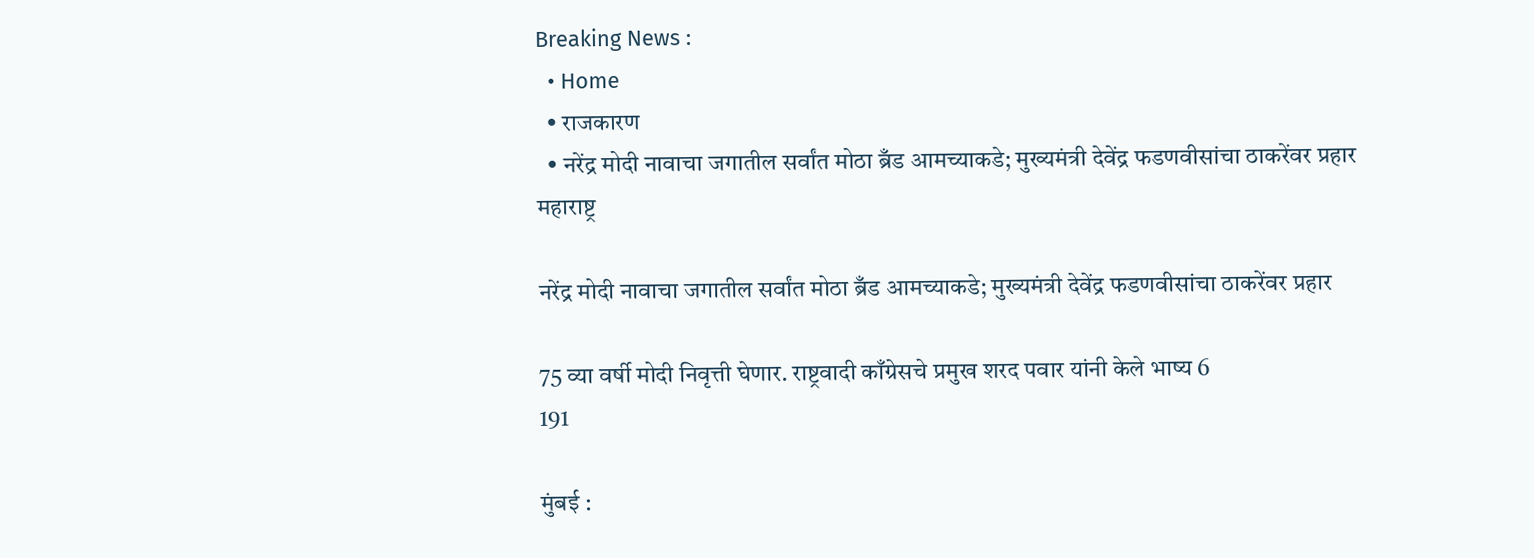Breaking News :
  • Home
  • राजकारण
  • नरेंद्र मोदी नावाचा जगातील सर्वांत मोठा ब्रँड आमच्याकडे; मुख्यमंत्री देवेंद्र फडणवीसांचा ठाकरेंवर प्रहार
महाराष्ट्र

नरेंद्र मोदी नावाचा जगातील सर्वांत मोठा ब्रँड आमच्याकडे; मुख्यमंत्री देवेंद्र फडणवीसांचा ठाकरेंवर प्रहार

75 व्या वर्षी मोदी निवृत्ती घेणार. राष्ट्रवादी काँग्रेसचे प्रमुख शरद पवार यांनी केले भाष्य 6
191

मुंबई :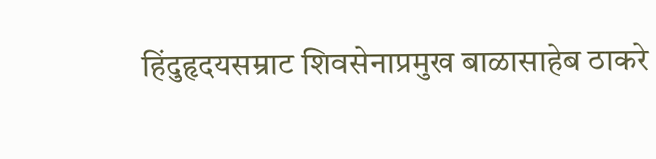हिंदुहृदयसम्राट शिवसेनाप्रमुख बाळासाहेब ठाकरे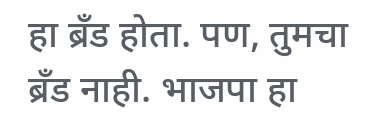हा ब्रँड होता. पण, तुमचा ब्रँड नाही. भाजपा हा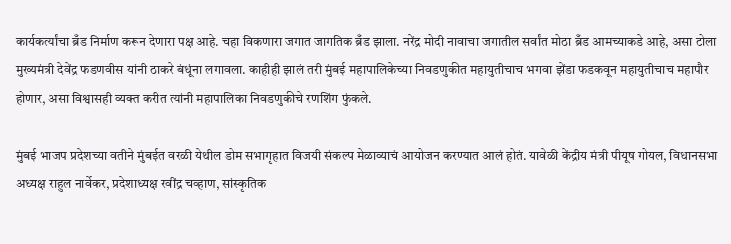कार्यकर्त्यांचा ब्रँड निर्माण करून देणारा पक्ष आहे. चहा विकणारा जगात जागतिक ब्रँड झाला. नरेंद्र मोदी नावाचा जगातील सर्वांत मोठा ब्रँड आमच्याकडे आहे, असा टोला मुख्यमंत्री देवेंद्र फडणवीस यांनी ठाकरे बंधूंना लगावला. काहीही झालं तरी मुंबई महापालिकेच्या निवडणुकीत महायुतीचाच भगवा झेंडा फडकवून महायुतीचाच महापौर होणार, असा विश्वासही व्यक्त करीत त्यांनी महापालिका निवडणुकीचे रणशिंग फुंकले.

मुंबई भाजप प्रदेशच्या वतीने मुंबईत वरळी येथील डोम सभागृहात विजयी संकल्प मेळाव्याचं आयोजन करण्यात आलं होतं. यावेळी केंद्रीय मंत्री पीयूष गोयल, विधानसभा अध्यक्ष राहुल नार्वेकर, प्रदेशाध्यक्ष रवींद्र चव्हाण, सांस्कृतिक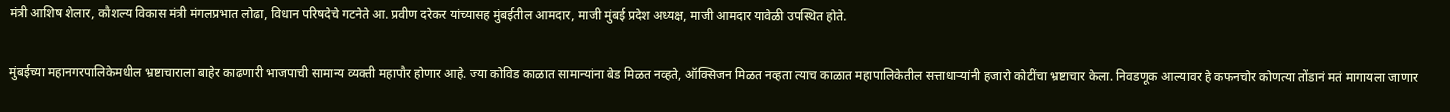मंत्री आशिष शेलार, कौशल्य विकास मंत्री मंगलप्रभात लोढा, विधान परिषदेचे गटनेते आ. प्रवीण दरेकर यांच्यासह मुंबईतील आमदार, माजी मुंबई प्रदेश अध्यक्ष, माजी आमदार यावेळी उपस्थित होते.

मुंबईच्या महानगरपालिकेमधील भ्रष्टाचाराला बाहेर काढणारी भाजपाची सामान्य व्यक्ती महापौर होणार आहे. ज्या कोविड काळात सामान्यांना बेड मिळत नव्हते, ऑक्सिजन मिळत नव्हता त्याच काळात महापालिकेतील सत्ताधाऱ्यांनी हजारो कोटींचा भ्रष्टाचार केला. निवडणूक आल्यावर हे कफनचोर कोणत्या तोंडानं मतं मागायला जाणार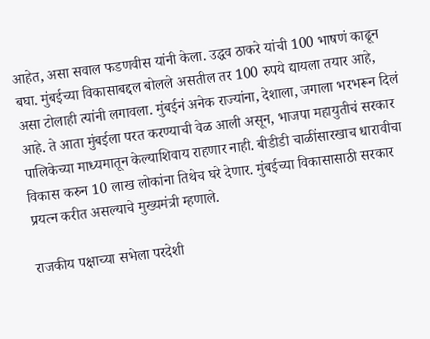आहेत, असा सवाल फडणवीस यांनी केला. उद्धव ठाकरे यांची 100 भाषणं काढून बघा. मुंबईच्या विकासाबद्दल बोलले असतील तर 100 रुपये द्यायला तयार आहे, असा टोलाही त्यांनी लगावला. मुंबईनं अनेक राज्यांना, देशाला, जगाला भरभरून दिलं आहे. ते आता मुंबईला परत करण्याची वेळ आली असून, भाजपा महायुतीचं सरकार पालिकेच्या माध्यमातून केल्याशिवाय राहणार नाही. बीडीडी चाळींसारखाच धारावीचा विकास करुन 10 लाख लोकांना तिथेच घरे देणार. मुंबईच्या विकासासाठी सरकार प्रयत्न करीत असल्याचे मुख्यमंत्री म्हणाले.

राजकीय पक्षाच्या सभेला परदेशी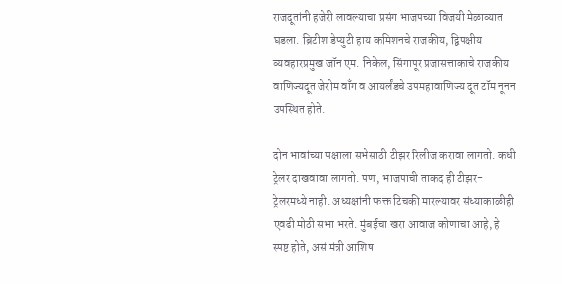राजदूतांनी हजेरी लावल्याचा प्रसंग भाजपच्या विजयी मेळाव्यात घडला. ब्रिटीश डेप्युटी हाय कमिशनचे राजकीय, द्विपक्षीय व्यवहारप्रमुख जॉन एम. निकेल, सिंगापूर प्रजासत्ताकाचे राजकीय वाणिज्यदूत जेरोम वाँग व आयर्लंडचे उपमहावाणिज्य दूत टॉम नूनन उपस्थित होते.

दोन भावांच्या पक्षाला सभेसाठी टीझर रिलीज करावा लागतो. कधी ट्रेलर दाखवावा लागतो. पण, भाजपाची ताकद ही टीझर-ट्रेलरमध्ये नाही. अध्यक्षांनी फक्त टिचकी मारल्यावर संध्याकाळीही एवढी मोठी सभा भरते. मुंबईचा खरा आवाज कोणाचा आहे, हे स्पष्ट होते, असं मंत्री आशिष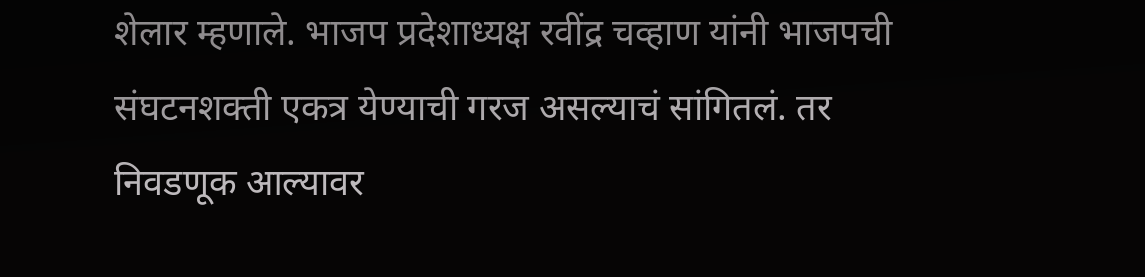शेलार म्हणाले. भाजप प्रदेशाध्यक्ष रवींद्र चव्हाण यांनी भाजपची संघटनशक्ती एकत्र येण्याची गरज असल्याचं सांगितलं. तर निवडणूक आल्यावर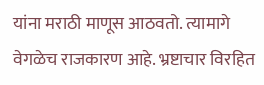यांना मराठी माणूस आठवतो. त्यामागे वेगळेच राजकारण आहे. भ्रष्टाचार विरहित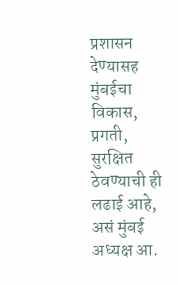प्रशासन देण्यासह मुंबईचा विकास, प्रगती, सुरक्षित ठेवण्याची ही लढाई आहे, असं मुंबई अध्यक्ष आ.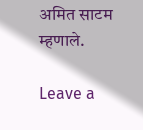अमित साटम म्हणाले.

Leave a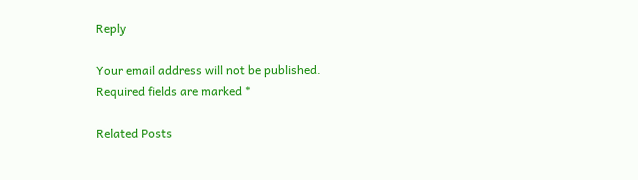Reply

Your email address will not be published. Required fields are marked *

Related Posts